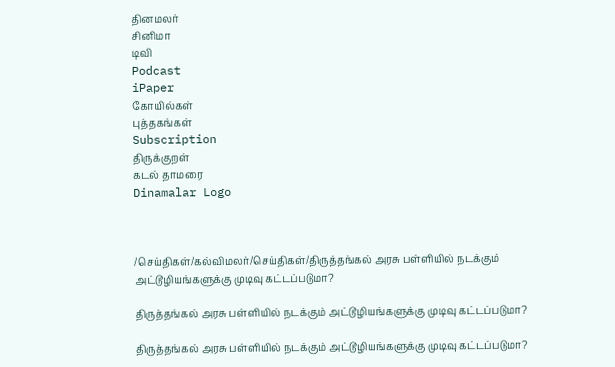தினமலர்
சினிமா
டிவி
Podcast
iPaper
கோயில்கள்
புத்தகங்கள்
Subscription
திருக்குறள்
கடல் தாமரை
Dinamalar Logo



/செய்திகள்/கல்விமலர்/செய்திகள்/திருத்தங்கல் அரசு பள்ளியில் நடக்கும் அட்டூழியங்களுக்கு முடிவு கட்டப்படுமா?

திருத்தங்கல் அரசு பள்ளியில் நடக்கும் அட்டூழியங்களுக்கு முடிவு கட்டப்படுமா?

திருத்தங்கல் அரசு பள்ளியில் நடக்கும் அட்டூழியங்களுக்கு முடிவு கட்டப்படுமா?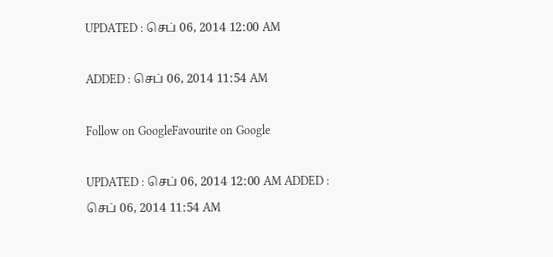UPDATED : செப் 06, 2014 12:00 AM

ADDED : செப் 06, 2014 11:54 AM

Follow on GoogleFavourite on Google

UPDATED : செப் 06, 2014 12:00 AM ADDED : செப் 06, 2014 11:54 AM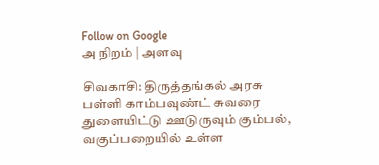Follow on Google
அ நிறம் | அளவு

சிவகாசி: திருத்தங்கல் அரசு பள்ளி காம்பவுண்ட் சுவரை துளையிட்டு ஊடுருவும் கும்பல், வகுப்பறையில் உள்ள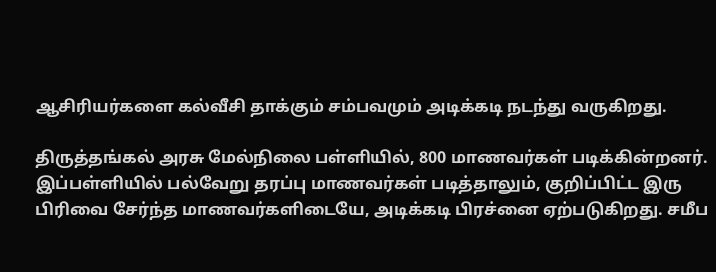ஆசிரியர்களை கல்வீசி தாக்கும் சம்பவமும் அடிக்கடி நடந்து வருகிறது.

திருத்தங்கல் அரசு மேல்நிலை பள்ளியில், 800 மாணவர்கள் படிக்கின்றனர். இப்பள்ளியில் பல்வேறு தரப்பு மாணவர்கள் படித்தாலும், குறிப்பிட்ட இரு பிரிவை சேர்ந்த மாணவர்களிடையே, அடிக்கடி பிரச்னை ஏற்படுகிறது. சமீப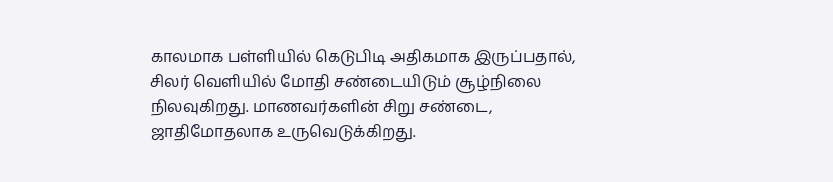காலமாக பள்ளியில் கெடுபிடி அதிகமாக இருப்பதால், சிலர் வெளியில் மோதி சண்டையிடும் சூழ்நிலை நிலவுகிறது. மாணவர்களின் சிறு சண்டை, ஜாதிமோதலாக உருவெடுக்கிறது.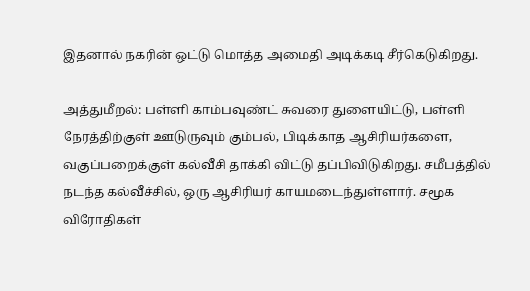இதனால் நகரின் ஒட்டு மொத்த அமைதி அடிக்கடி சீர்கெடுகிறது.

அத்துமீறல்: பள்ளி காம்பவுண்ட் சுவரை துளையிட்டு, பள்ளி நேரத்திற்குள் ஊடுருவும் கும்பல், பிடிக்காத ஆசிரியர்களை, வகுப்பறைக்குள் கல்வீசி தாக்கி விட்டு தப்பிவிடுகிறது. சமீபத்தில் நடந்த கல்வீச்சில், ஒரு ஆசிரியர் காயமடைந்துள்ளார். சமூக விரோதிகள்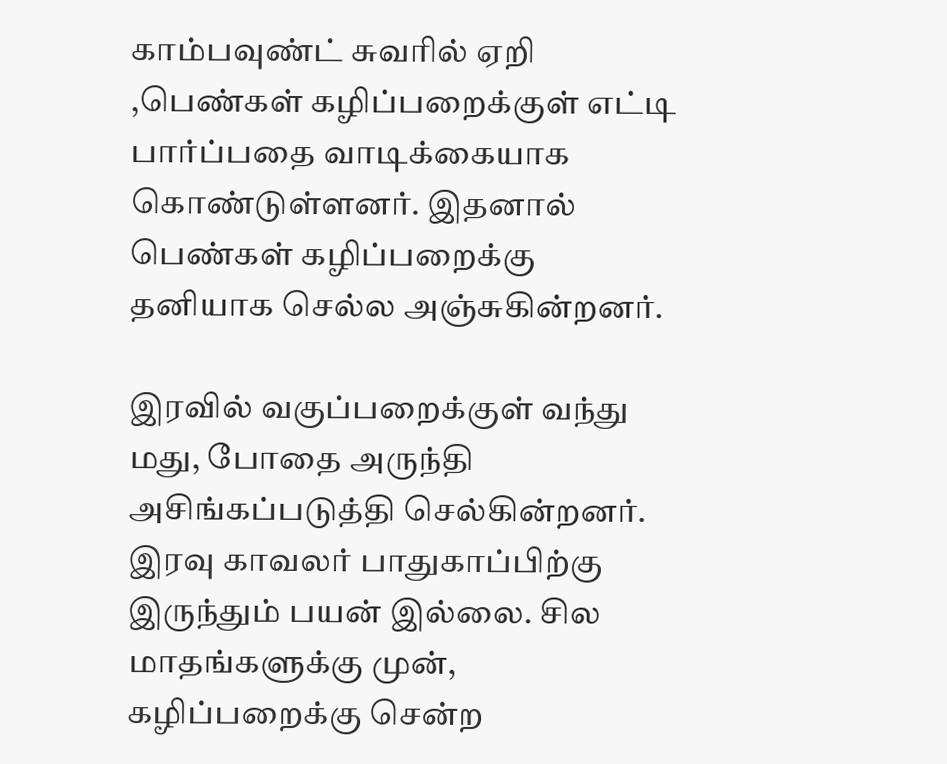காம்பவுண்ட் சுவரில் ஏறி ,பெண்கள் கழிப்பறைக்குள் எட்டி பார்ப்பதை வாடிக்கையாக கொண்டுள்ளனர். இதனால் பெண்கள் கழிப்பறைக்கு தனியாக செல்ல அஞ்சுகின்றனர்.

இரவில் வகுப்பறைக்குள் வந்து மது, போதை அருந்தி அசிங்கப்படுத்தி செல்கின்றனர். இரவு காவலர் பாதுகாப்பிற்கு இருந்தும் பயன் இல்லை. சில மாதங்களுக்கு முன், கழிப்பறைக்கு சென்ற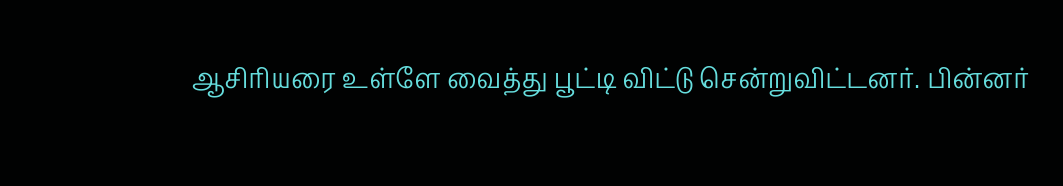ஆசிரியரை உள்ளே வைத்து பூட்டி விட்டு சென்றுவிட்டனர். பின்னர்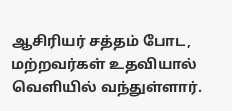ஆசிரியர் சத்தம் போட, மற்றவர்கள் உதவியால் வெளியில் வந்துள்ளார்.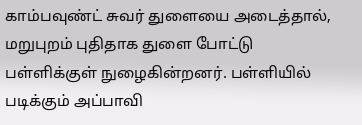காம்பவுண்ட் சுவர் துளையை அடைத்தால், மறுபுறம் புதிதாக துளை போட்டு பள்ளிக்குள் நுழைகின்றனர். பள்ளியில் படிக்கும் அப்பாவி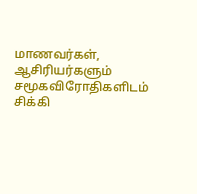மாணவர்கள், ஆசிரியர்களும் சமூகவிரோதிகளிடம் சிக்கி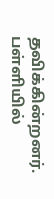தவிக்கின்றனர். பள்ளியில்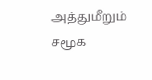அத்துமீறும் சமூக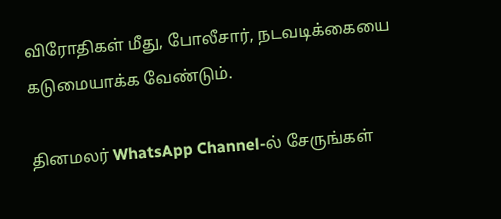விரோதிகள் மீது, போலீசார், நடவடிக்கையை கடுமையாக்க வேண்டும்.

தினமலர் WhatsApp Channel-ல் சேருங்கள்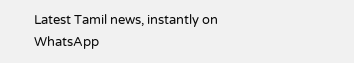Latest Tamil news, instantly on WhatsApp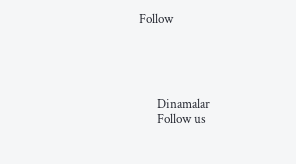Follow





      Dinamalar
      Follow us